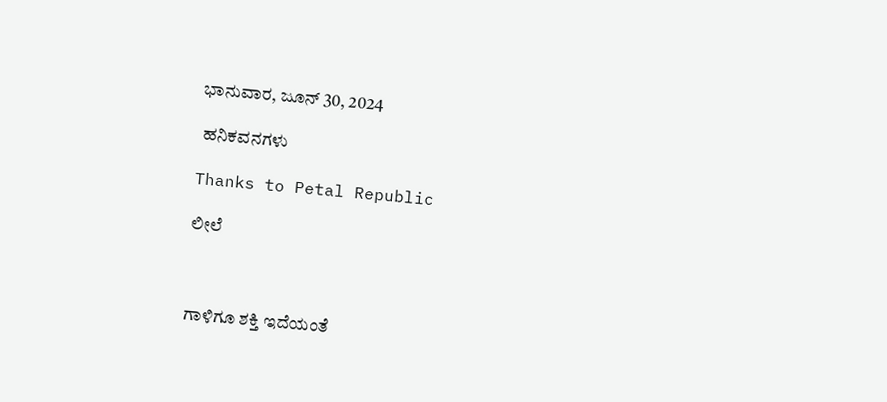ಭಾನುವಾರ, ಜೂನ್ 30, 2024

 ಹನಿಕವನಗಳು

Thanks to Petal Republic

ಲೀಲೆ



ಗಾಳಿಗೂ ಶಕ್ತಿ ಇದೆಯಂತೆ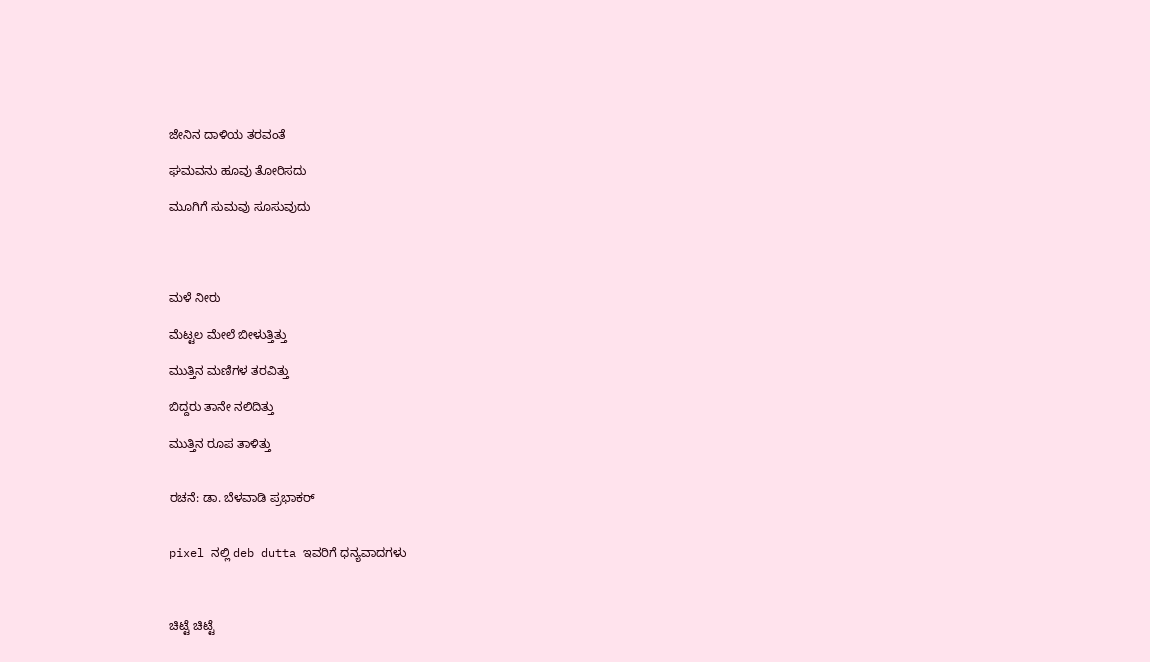ಜೇನಿನ ದಾಳಿಯ ತರವಂತೆ

ಘಮವನು ಹೂವು ತೋರಿಸದು

ಮೂಗಿಗೆ ಸುಮವು ಸೂಸುವುದು




ಮಳೆ ನೀರು

ಮೆಟ್ಟಲ ಮೇಲೆ ಬೀಳುತ್ತಿತ್ತು

ಮುತ್ತಿನ ಮಣಿಗಳ ತರವಿತ್ತು

ಬಿದ್ದರು ತಾನೇ ನಲಿದಿತ್ತು

ಮುತ್ತಿನ ರೂಪ ತಾಳಿತ್ತು


ರಚನೆ: ಡಾ. ಬೆಳವಾಡಿ ಪ್ರಭಾಕರ್


pixel ನಲ್ಲಿ deb dutta ಇವರಿಗೆ ಧನ್ಯವಾದಗಳು



ಚಿಟ್ಟೆ ಚಿಟ್ಟೆ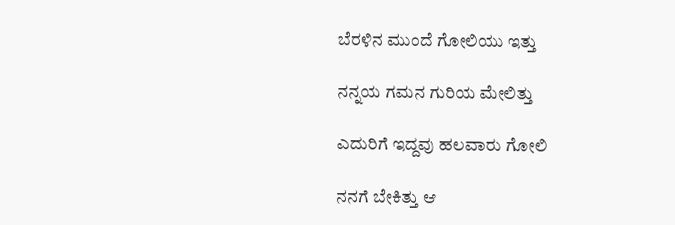ಬೆರಳಿನ ಮುಂದೆ ಗೋಲಿಯು ಇತ್ತು

ನನ್ನಯ ಗಮನ ಗುರಿಯ ಮೇಲಿತ್ತು

ಎದುರಿಗೆ ಇದ್ದವು ಹಲವಾರು ಗೋಲಿ

ನನಗೆ ಬೇಕಿತ್ತು ಆ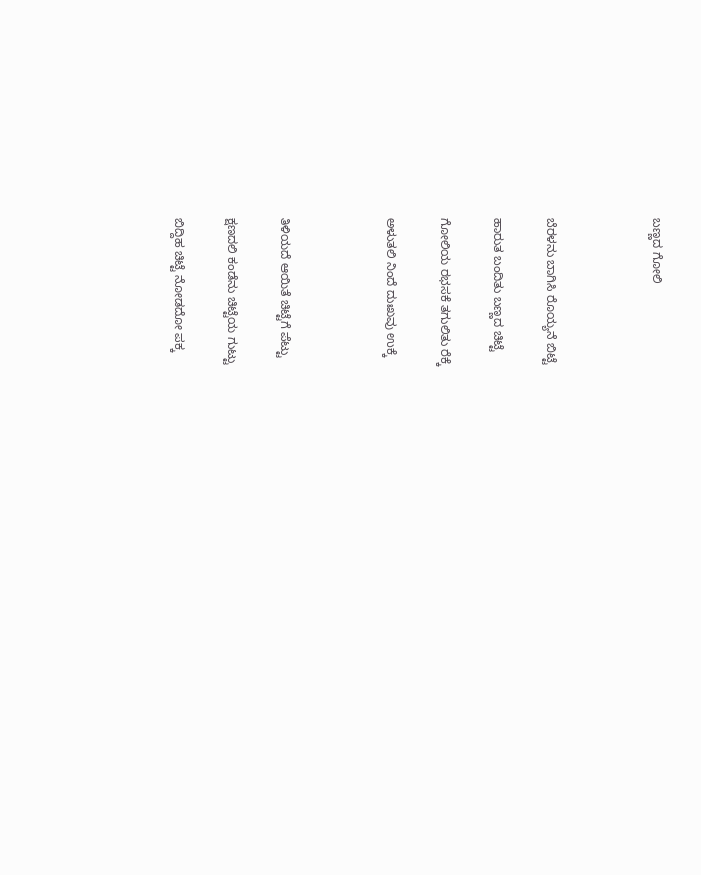ಬಣ್ಣದ ಗೋಲಿ



ಬೆರಳನು ಬಾಗಿಸಿ ರೊಯ್ಯನೆ ಬಿಟ್ಟೆ

ಹಾರುತ ಬಂದಿತು ಬಣ್ಣದ ಚಿಟ್ಟೆ

ಗೋಲಿಯ ರಭಸಕೆ ತಗುಲಿತು ರೆಕ್ಕೆ

ಅಳುತಲಿ ನಿಂದೆ ದುಃಖವು ಉಕ್ಕೆ



ತಿಳಿಯದೆ ಆಯಿತೆ ಚಿಟ್ಟೆಗೆ ಪೆಟ್ಟು

ಕ್ಷಣದಲಿ ಕಂಡೆನು ಚಿಟ್ಟೆಯ ಗುಟ್ಟು

ಬಿದ್ದಿಹ ಚಿಟ್ಟೆ ನೋಡದೋ ಪಕ್ಕ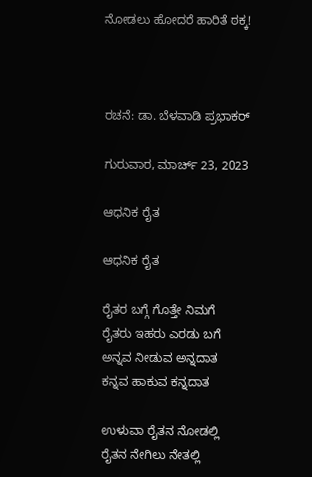ನೋಡಲು ಹೋದರೆ ಹಾರಿತೆ ಠಕ್ಕ!



ರಚನೆ: ಡಾ. ಬೆಳವಾಡಿ ಪ್ರಭಾಕರ್

ಗುರುವಾರ, ಮಾರ್ಚ್ 23, 2023

ಆಧನಿಕ ರೈತ

ಆಧನಿಕ ರೈತ

ರೈತರ ಬಗ್ಗೆ ಗೊತ್ತೇ ನಿಮಗೆ
ರೈತರು ಇಹರು ಎರಡು ಬಗೆ
ಅನ್ನವ ನೀಡುವ ಅನ್ನದಾತ
ಕನ್ನವ ಹಾಕುವ ಕನ್ನದಾತ

ಉಳುವಾ ರೈತನ ನೋಡಲ್ಲಿ
ರೈತನ ನೇಗಿಲು ನೇತಲ್ಲಿ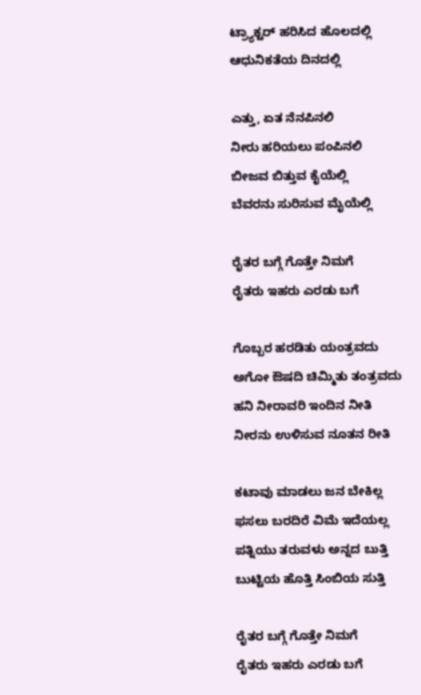ಟ್ರ್ಯಾಕ್ಟರ್ ಹರಿಸಿದ ಹೊಲದಲ್ಲಿ
ಆಧುನಿಕತೆಯ ದಿನದಲ್ಲಿ

ಎತ್ತು, ಏತ ನೆನಪಿನಲಿ
ನೀರು ಹರಿಯಲು ಪಂಪಿನಲಿ
ಬೀಜವ ಬಿತ್ತುವ ಕೈಯೆಲ್ಲಿ
ಬೆವರನು ಸುರಿಸುವ ಮೈಯೆಲ್ಲಿ

ರೈತರ ಬಗ್ಗೆ ಗೊತ್ತೇ ನಿಮಗೆ
ರೈತರು ಇಹರು ಎರಡು ಬಗೆ

ಗೊಬ್ಬರ ಹರಡಿತು ಯಂತ್ರವದು
ಅಗೋ ಔಷದಿ ಚಿಮ್ಮಿತು ತಂತ್ರವದು
ಹನಿ ನೀರಾವರಿ ಇಂದಿನ ನೀತಿ
ನೀರನು ಉಳಿಸುವ ನೂತನ ರೀತಿ

ಕಟಾವು ಮಾಡಲು ಜನ ಬೇಕಿಲ್ಲ
ಫಸಲು ಬರದಿರೆ ವಿಮೆ ಇದೆಯಲ್ಲ
ಪತ್ನಿಯು ತರುವಳು ಅನ್ನದ ಬುತ್ತಿ
ಬುಟ್ಟಿಯ ಹೊತ್ತಿ ಸಿಂಬಿಯ ಸುತ್ತಿ

ರೈತರ ಬಗ್ಗೆ ಗೊತ್ತೇ ನಿಮಗೆ
ರೈತರು ಇಹರು ಎರಡು ಬಗೆ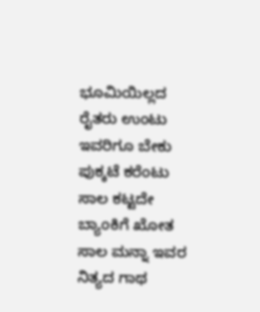ಭೂಮಿಯಿಲ್ಲದ ರೈತರು ಉಂಟು
ಇವರಿಗೂ ಬೇಕು ಪುಕ್ಕಟೆ ಕರೆಂಟು
ಸಾಲ ಕಟ್ಟದೇ ಬ್ಯಾಂಕಿಗೆ ಖೋತ
ಸಾಲ ಮನ್ನಾ ಇವರ ನಿತ್ಯದ ಗಾಥ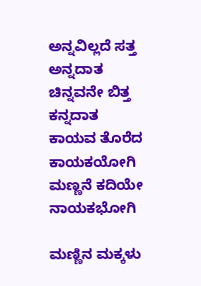ಅನ್ನವಿಲ್ಲದೆ ಸತ್ತ ಅನ್ನದಾತ
ಚಿನ್ನವನೇ ಬಿತ್ತ ಕನ್ನದಾತ
ಕಾಯವ ತೊರೆದ ಕಾಯಕಯೋಗಿ
ಮಣ್ಣನೆ ಕದಿಯೇ ನಾಯಕಭೋಗಿ

ಮಣ್ಣಿನ ಮಕ್ಕಳು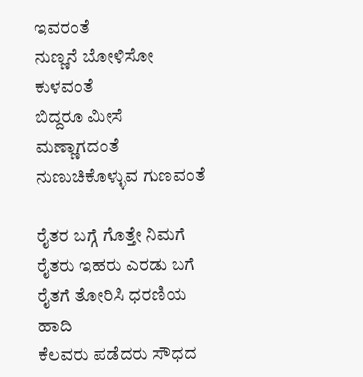ಇವರಂತೆ
ನುಣ್ಣನೆ ಬೋಳಿಸೋ ಕುಳವಂತೆ
ಬಿದ್ದರೂ ಮೀಸೆ ಮಣ್ಣಾಗದಂತೆ
ನುಣುಚಿಕೊಳ್ಳುವ ಗುಣವಂತೆ

ರೈತರ ಬಗ್ಗೆ ಗೊತ್ತೇ ನಿಮಗೆ
ರೈತರು ಇಹರು ಎರಡು ಬಗೆ
ರೈತಗೆ ತೋರಿಸಿ ಧರಣಿಯ ಹಾದಿ
ಕೆಲವರು ಪಡೆದರು ಸೌಧದ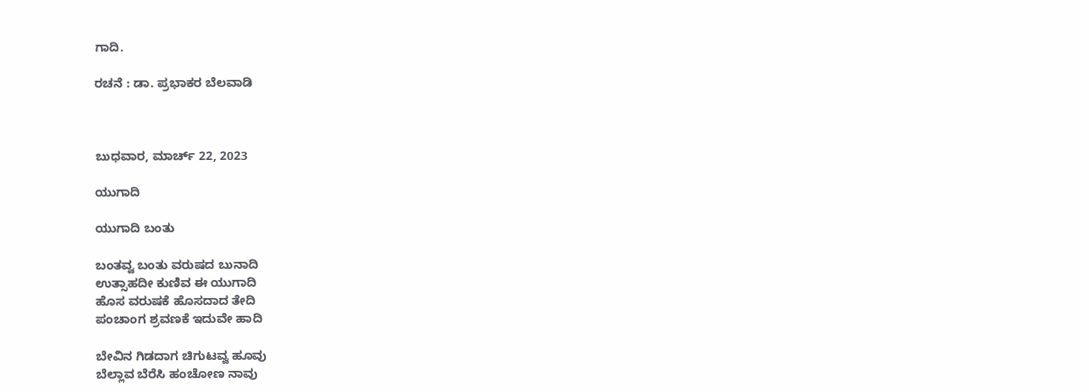ಗಾದಿ.

ರಚನೆ : ಡಾ. ಪ್ರಭಾಕರ ಬೆಲವಾಡಿ



ಬುಧವಾರ, ಮಾರ್ಚ್ 22, 2023

ಯುಗಾದಿ

ಯುಗಾದಿ ಬಂತು

ಬಂತವ್ವ ಬಂತು ವರುಷದ ಬುನಾದಿ
ಉತ್ಸಾಹದೀ ಕುಣಿವ ಈ ಯುಗಾದಿ
ಹೊಸ ವರುಷಕೆ ಹೊಸದಾದ ತೇದಿ
ಪಂಚಾಂಗ ಶ್ರವಣಕೆ ಇದುವೇ ಹಾದಿ

ಬೇವಿನ ಗಿಡದಾಗ ಚಿಗುಟವ್ವ ಹೂವು
ಬೆಲ್ಲಾವ ಬೆರೆಸಿ ಹಂಚೋಣ ನಾವು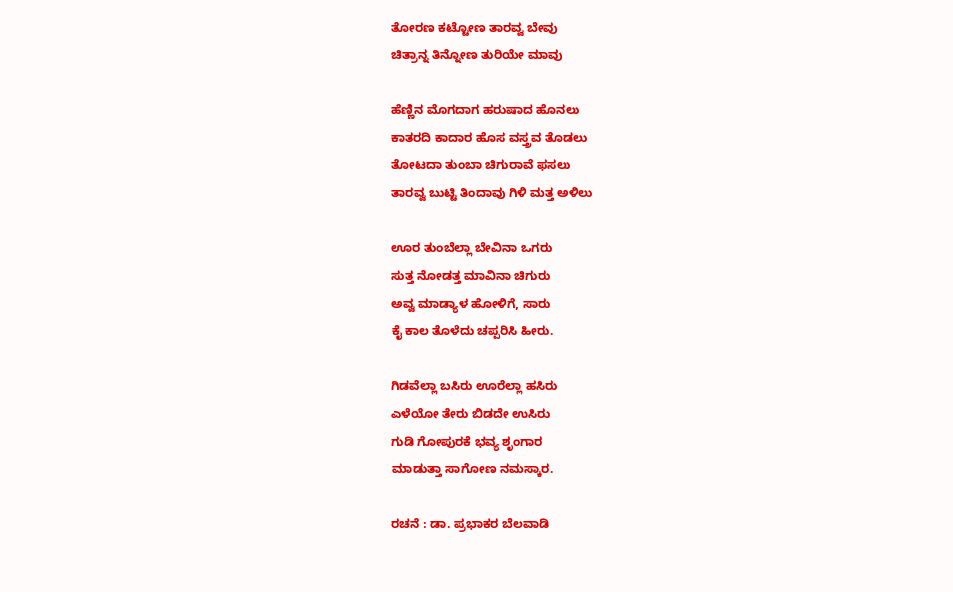ತೋರಣ ಕಟ್ಟೋಣ ತಾರವ್ವ ಬೇವು
ಚಿತ್ರಾನ್ನ ತಿನ್ನೋಣ ತುರಿಯೇ ಮಾವು

ಹೆಣ್ಣಿನ ಮೊಗದಾಗ ಹರುಷಾದ ಹೊನಲು
ಕಾತರದಿ ಕಾದಾರ ಹೊಸ ವಸ್ತ್ರವ ತೊಡಲು
ತೋಟದಾ ತುಂಬಾ ಚಿಗುರಾವೆ ಫಸಲು
ತಾರವ್ವ ಬುಟ್ಟಿ ತಿಂದಾವು ಗಿಳಿ ಮತ್ತ ಅಳಿಲು

ಊರ ತುಂಬೆಲ್ಲಾ ಬೇವಿನಾ ಒಗರು
ಸುತ್ತ ನೋಡತ್ತ ಮಾವಿನಾ ಚಿಗುರು
ಅವ್ವ ಮಾಡ್ಯಾಳ ಹೋಳಿಗೆ, ಸಾರು
ಕೈ ಕಾಲ ತೊಳೆದು ಚಪ್ಪರಿಸಿ ಹೀರು.

ಗಿಡವೆಲ್ಲಾ ಬಸಿರು ಊರೆಲ್ಲಾ ಹಸಿರು
ಎಳೆಯೋ ತೇರು ಬಿಡದೇ ಉಸಿರು
ಗುಡಿ ಗೋಪುರಕೆ ಭವ್ಯ ಶೃಂಗಾರ
ಮಾಡುತ್ತಾ ಸಾಗೋಣ ನಮಸ್ಕಾರ.

ರಚನೆ : ಡಾ. ಪ್ರಭಾಕರ ಬೆಲವಾಡಿ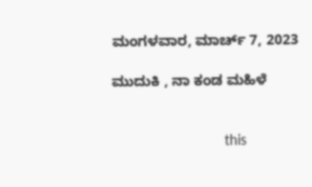ಮಂಗಳವಾರ, ಮಾರ್ಚ್ 7, 2023

ಮುದುಕಿ , ನಾ ಕಂಡ ಮಹಿಳೆ


                            this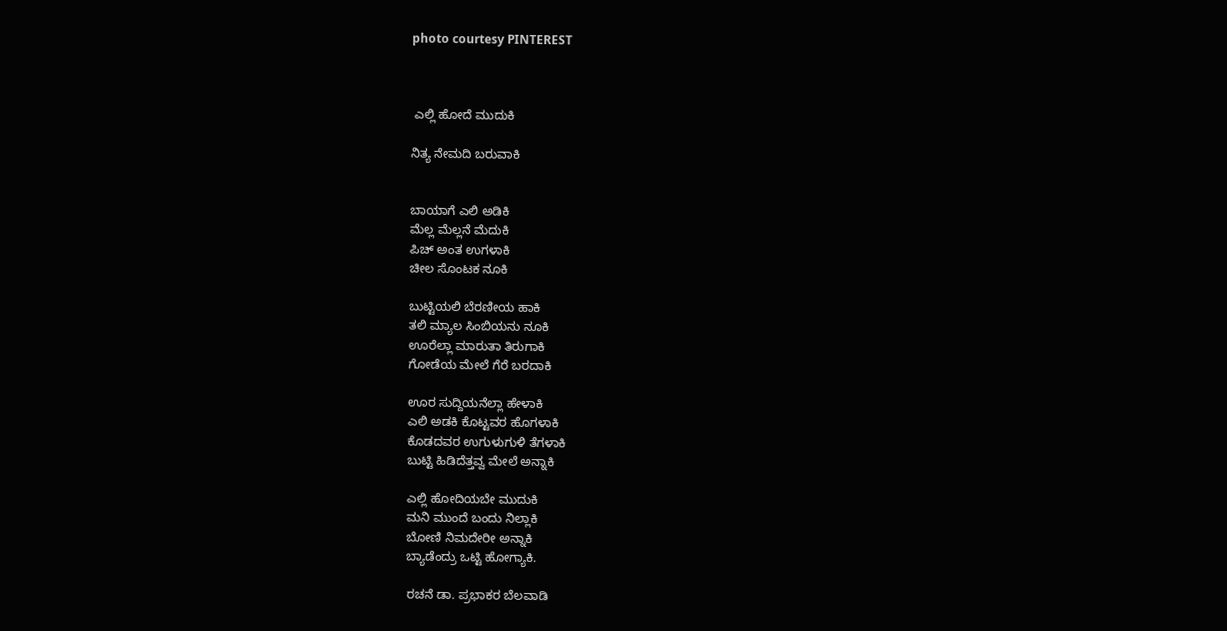photo courtesy PINTEREST



 ಎಲ್ಲಿ ಹೋದೆ ಮುದುಕಿ

ನಿತ್ಯ ನೇಮದಿ ಬರುವಾಕಿ


ಬಾಯಾಗೆ ಎಲಿ ಅಡಿಕಿ
ಮೆಲ್ಲ ಮೆಲ್ಲನೆ ಮೆದುಕಿ
ಪಿಚ್ ಅಂತ ಉಗಳಾಕಿ
ಚೀಲ ಸೊಂಟಕ ನೂಕಿ

ಬುಟ್ಟಿಯಲಿ ಬೆರಣೀಯ ಹಾಕಿ
ತಲಿ ಮ್ಯಾಲ ಸಿಂಬಿಯನು ನೂಕಿ
ಊರೆಲ್ಲಾ ಮಾರುತಾ ತಿರುಗಾಕಿ
ಗೋಡೆಯ ಮೇಲೆ ಗೆರೆ ಬರದಾಕಿ

ಊರ ಸುದ್ದಿಯನೆಲ್ಲಾ ಹೇಳಾಕಿ
ಎಲಿ ಅಡಕಿ ಕೊಟ್ಟವರ ಹೊಗಳಾಕಿ
ಕೊಡದವರ ಉಗುಳುಗುಳಿ ತೆಗಳಾಕಿ
ಬುಟ್ಟಿ ಹಿಡಿದೆತ್ತವ್ವ ಮೇಲೆ ಅನ್ನಾಕಿ

ಎಲ್ಲಿ ಹೋದಿಯಬೇ ಮುದುಕಿ
ಮನಿ ಮುಂದೆ ಬಂದು ನಿಲ್ಲಾಕಿ
ಬೋಣಿ ನಿಮದೇರೀ ಅನ್ನಾಕಿ
ಬ್ಯಾಡೆಂದ್ರು ಒಟ್ಟಿ ಹೋಗ್ಯಾಕಿ.

ರಚನೆ ಡಾ. ಪ್ರಭಾಕರ ಬೆಲವಾಡಿ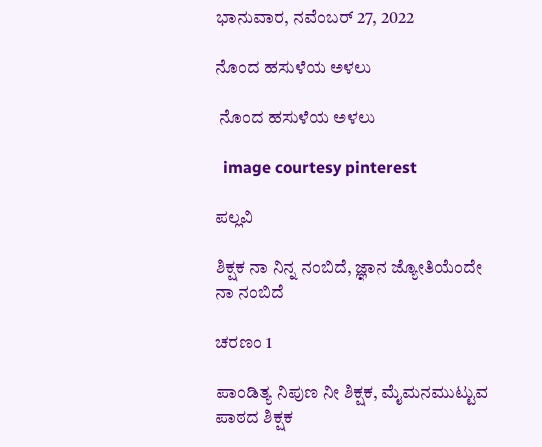ಭಾನುವಾರ, ನವೆಂಬರ್ 27, 2022

ನೊಂದ ಹಸುಳೆಯ ಅಳಲು

 ನೊಂದ ಹಸುಳೆಯ ಅಳಲು

  image courtesy pinterest

ಪಲ್ಲವಿ

ಶಿಕ್ಷಕ ನಾ ನಿನ್ನ ನಂಬಿದೆ, ಜ್ಞಾನ ಜ್ಯೋತಿಯೆಂದೇ ನಾ ನಂಬಿದೆ

ಚರಣಂ 1

ಪಾಂಡಿತ್ಯ ನಿಪುಣ ನೀ ಶಿಕ್ಷಕ, ಮೈಮನಮುಟ್ಟುವ ಪಾಠದ ಶಿಕ್ಷಕ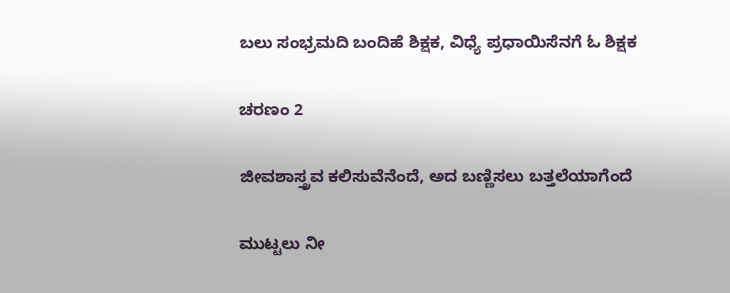ಬಲು ಸಂಭ್ರಮದಿ ಬಂದಿಹೆ ಶಿಕ್ಷಕ, ವಿಧ್ಯೆ ಪ್ರಧಾಯಿಸೆನಗೆ ಓ ಶಿಕ್ಷಕ

ಚರಣಂ 2

ಜೀವಶಾಸ್ತ್ರವ ಕಲಿಸುವೆನೆಂದೆ, ಅದ ಬಣ್ಣಿಸಲು ಬತ್ತಲೆಯಾಗೆಂದೆ

ಮುಟ್ಟಲು ನೀ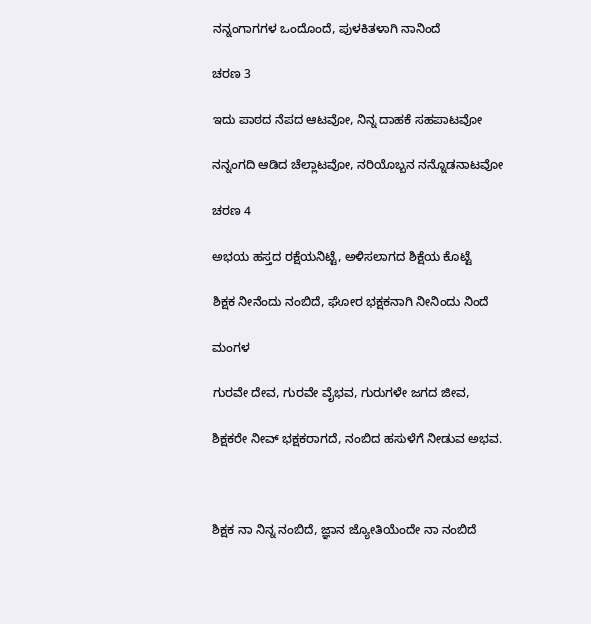ನನ್ನಂಗಾಗಗಳ ಒಂದೊಂದೆ, ಪುಳಕಿತಳಾಗಿ ನಾನಿಂದೆ

ಚರಣ 3

ಇದು ಪಾಠದ ನೆಪದ ಆಟವೋ, ನಿನ್ನ ದಾಹಕೆ ಸಹಪಾಟವೋ

ನನ್ನಂಗದಿ ಆಡಿದ ಚೆಲ್ಲಾಟವೋ, ನರಿಯೊಬ್ಬನ ನನ್ನೊಡನಾಟವೋ

ಚರಣ 4

ಅಭಯ ಹಸ್ತದ ರಕ್ಷೆಯನಿಟ್ಟೆ, ಅಳಿಸಲಾಗದ ಶಿಕ್ಷೆಯ ಕೊಟ್ಟೆ

ಶಿಕ್ಷಕ ನೀನೆಂದು ನಂಬಿದೆ, ಘೋರ ಭಕ್ಷಕನಾಗಿ ನೀನಿಂದು ನಿಂದೆ

ಮಂಗಳ

ಗುರವೇ ದೇವ, ಗುರವೇ ವೈಭವ, ಗುರುಗಳೇ ಜಗದ ಜೀವ,

ಶಿಕ್ಷಕರೇ ನೀವ್ ಭಕ್ಷಕರಾಗದೆ, ನಂಬಿದ ಹಸುಳೆಗೆ ನೀಡುವ ಅಭವ.



ಶಿಕ್ಷಕ ನಾ ನಿನ್ನ ನಂಬಿದೆ, ಜ್ಞಾನ ಜ್ಯೋತಿಯೆಂದೇ ನಾ ನಂಬಿದೆ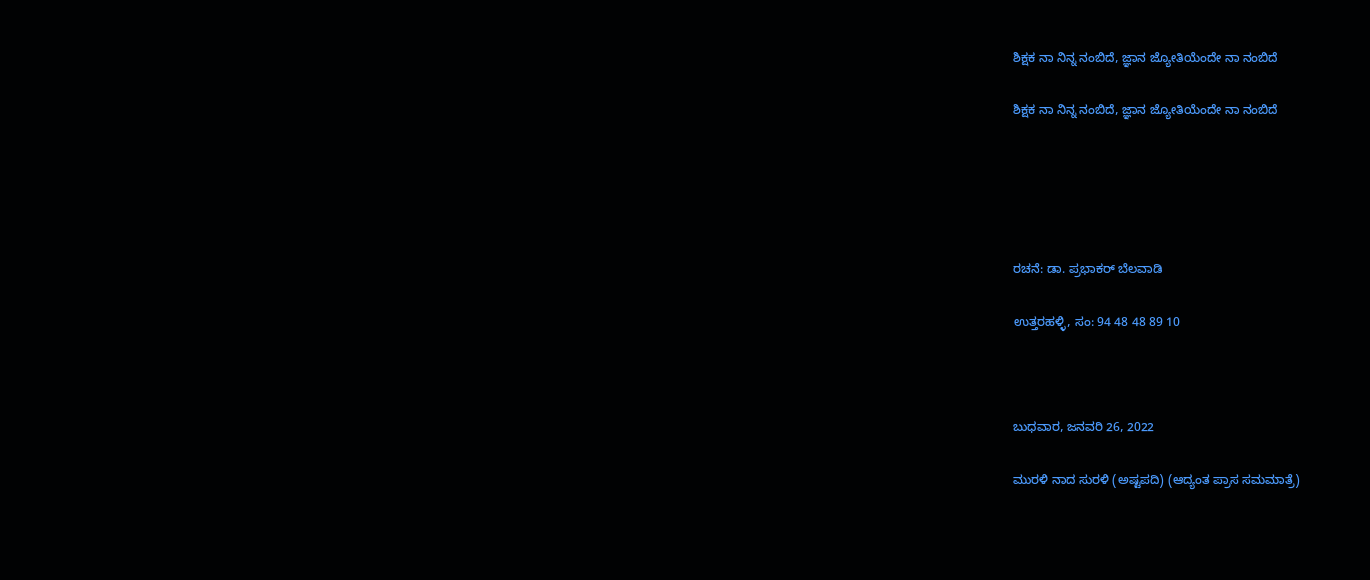ಶಿಕ್ಷಕ ನಾ ನಿನ್ನ ನಂಬಿದೆ, ಜ್ಞಾನ ಜ್ಯೋತಿಯೆಂದೇ ನಾ ನಂಬಿದೆ

ಶಿಕ್ಷಕ ನಾ ನಿನ್ನ ನಂಬಿದೆ, ಜ್ಞಾನ ಜ್ಯೋತಿಯೆಂದೇ ನಾ ನಂಬಿದೆ





ರಚನೆ: ಡಾ. ಪ್ರಭಾಕರ್ ಬೆಲವಾಡಿ

ಉತ್ತರಹಳ್ಳಿ, ಸಂ: 94 48 48 89 10



ಬುಧವಾರ, ಜನವರಿ 26, 2022

ಮುರಳಿ ನಾದ ಸುರಳಿ (ಅಷ್ಟಪದಿ) (ಆದ್ಯಂತ ಪ್ರಾಸ ಸಮಮಾತ್ರೆ)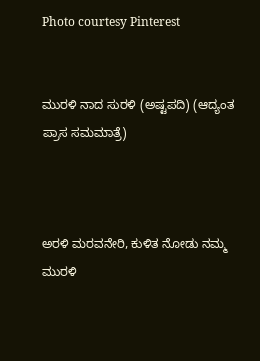Photo courtesy Pinterest


ಮುರಳಿ ನಾದ ಸುರಳಿ (ಅಷ್ಟಪದಿ) (ಆದ್ಯಂತ ಪ್ರಾಸ ಸಮಮಾತ್ರೆ)



ಅರಳಿ ಮರವನೇರಿ, ಕುಳಿತ ನೋಡು ನಮ್ಮ ಮುರಳಿ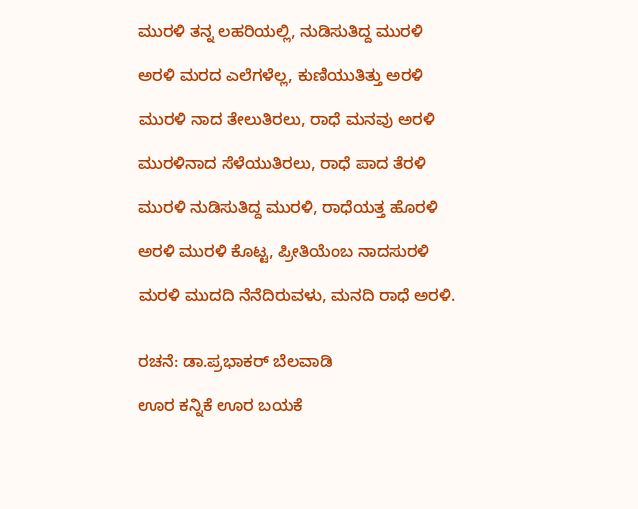ಮುರಳಿ ತನ್ನ ಲಹರಿಯಲ್ಲಿ, ನುಡಿಸುತಿದ್ದ ಮುರಳಿ

ಅರಳಿ ಮರದ ಎಲೆಗಳೆಲ್ಲ, ಕುಣಿಯುತಿತ್ತು ಅರಳಿ

ಮುರಳಿ ನಾದ ತೇಲುತಿರಲು, ರಾಧೆ ಮನವು ಅರಳಿ

ಮುರಳಿನಾದ ಸೆಳೆಯುತಿರಲು, ರಾಧೆ ಪಾದ ತೆರಳಿ

ಮುರಳಿ ನುಡಿಸುತಿದ್ದ ಮುರಳಿ, ರಾಧೆಯತ್ತ ಹೊರಳಿ

ಅರಳಿ ಮುರಳಿ ಕೊಟ್ಟ, ಪ್ರೀತಿಯೆಂಬ ನಾದಸುರಳಿ

ಮರಳಿ ಮುದದಿ ನೆನೆದಿರುವಳು, ಮನದಿ ರಾಧೆ ಅರಳಿ.


ರಚನೆ: ಡಾ.ಪ್ರಭಾಕರ್ ಬೆಲವಾಡಿ

ಊರ ಕನ್ನಿಕೆ ಊರ ಬಯಕೆ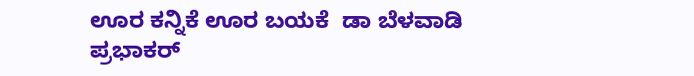ಊರ ಕನ್ನಿಕೆ ಊರ ಬಯಕೆ  ಡಾ ಬೆಳವಾಡಿ ಪ್ರಭಾಕರ್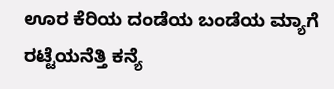ಊರ ಕೆರಿಯ ದಂಡೆಯ ಬಂಡೆಯ ಮ್ಯಾಗೆ ರಟ್ಟೆಯನೆತ್ತಿ ಕನ್ಯೆ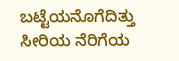ಬಟ್ಟೆಯನೊಗೆದಿತ್ತು ಸೀರಿಯ ನೆರಿಗೆಯ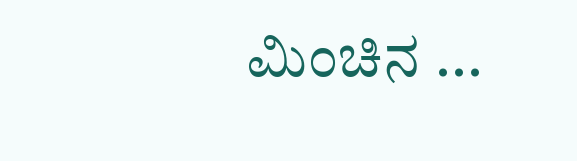ಮಿಂಚಿನ ...